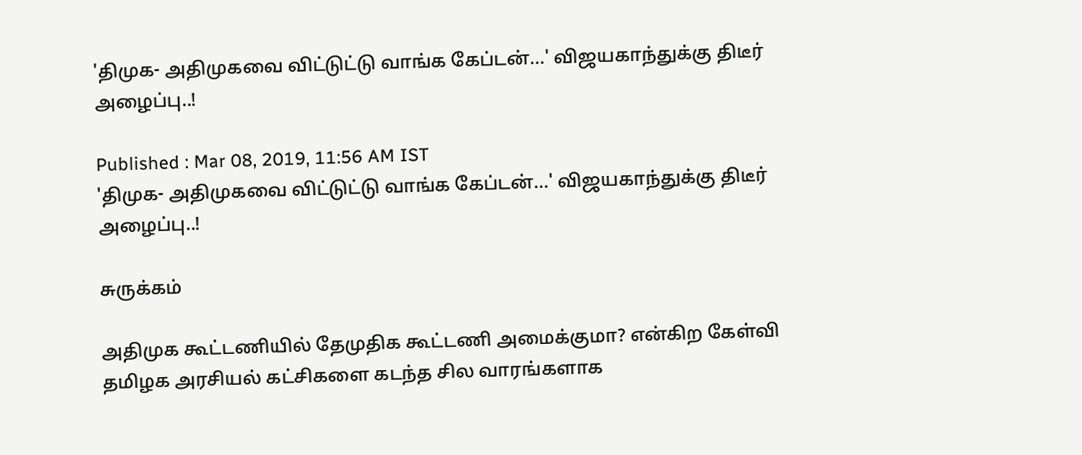'திமுக- அதிமுகவை விட்டுட்டு வாங்க கேப்டன்...' விஜயகாந்துக்கு திடீர் அழைப்பு..!

Published : Mar 08, 2019, 11:56 AM IST
'திமுக- அதிமுகவை விட்டுட்டு வாங்க கேப்டன்...' விஜயகாந்துக்கு திடீர் அழைப்பு..!

சுருக்கம்

அதிமுக கூட்டணியில் தேமுதிக கூட்டணி அமைக்குமா? என்கிற கேள்வி தமிழக அரசியல் கட்சிகளை கடந்த சில வாரங்களாக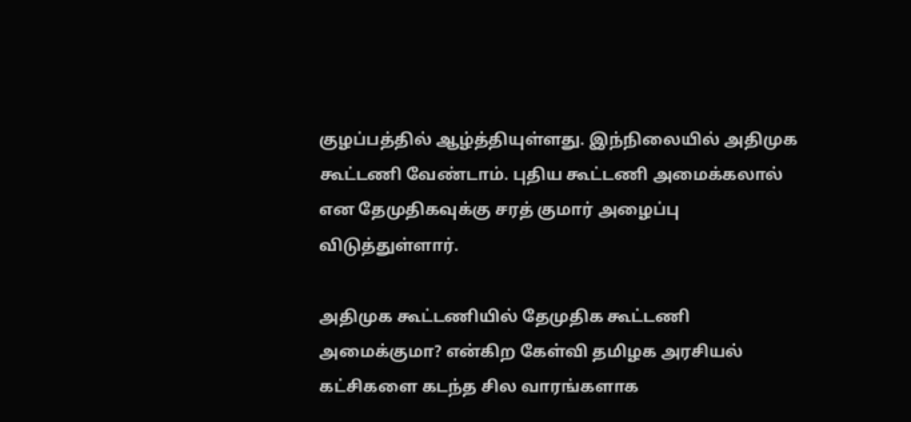குழப்பத்தில் ஆழ்த்தியுள்ளது. இந்நிலையில் அதிமுக கூட்டணி வேண்டாம். புதிய கூட்டணி அமைக்கலால் என தேமுதிகவுக்கு சரத் குமார் அழைப்பு விடுத்துள்ளார்.

அதிமுக கூட்டணியில் தேமுதிக கூட்டணி அமைக்குமா? என்கிற கேள்வி தமிழக அரசியல் கட்சிகளை கடந்த சில வாரங்களாக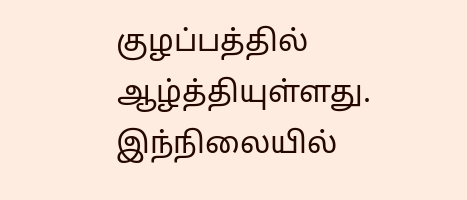குழப்பத்தில் ஆழ்த்தியுள்ளது. இந்நிலையில்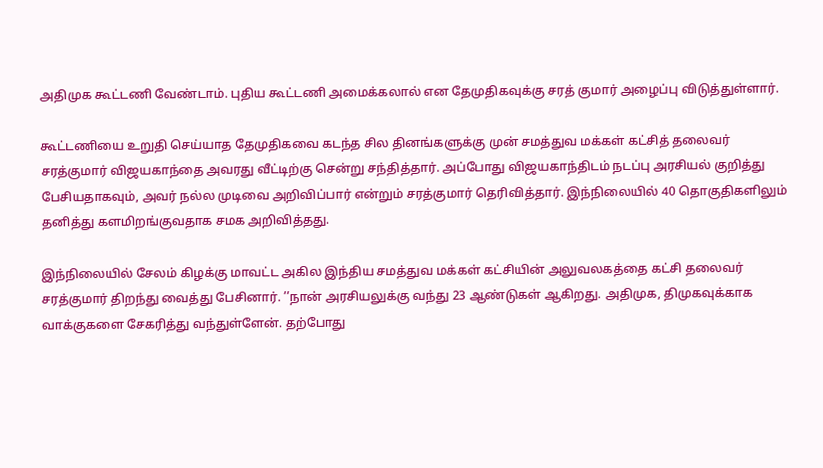அதிமுக கூட்டணி வேண்டாம். புதிய கூட்டணி அமைக்கலால் என தேமுதிகவுக்கு சரத் குமார் அழைப்பு விடுத்துள்ளார்.

கூட்டணியை உறுதி செய்யாத தேமுதிகவை கடந்த சில தினங்களுக்கு முன் சமத்துவ மக்கள் கட்சித் தலைவர் சரத்குமார் விஜயகாந்தை அவரது வீட்டிற்கு சென்று சந்தித்தார். அப்போது விஜயகாந்திடம் நடப்பு அரசியல் குறித்து பேசியதாகவும், அவர் நல்ல முடிவை அறிவிப்பார் என்றும் சரத்குமார் தெரிவித்தார். இந்நிலையில் 40 தொகுதிகளிலும் தனித்து களமிறங்குவதாக சமக அறிவித்தது.

இந்நிலையில் சேலம் கிழக்கு மாவட்ட அகில இந்திய சமத்துவ மக்கள் கட்சியின் அலுவலகத்தை கட்சி தலைவர் சரத்குமார் திறந்து வைத்து பேசினார். ’’நான் அரசியலுக்கு வந்து 23 ஆண்டுகள் ஆகிறது. அதிமுக, திமுகவுக்காக வாக்குகளை சேகரித்து வந்துள்ளேன். தற்போது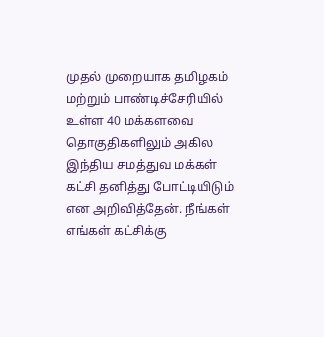முதல் முறையாக தமிழகம் மற்றும் பாண்டிச்சேரியில் உள்ள 40 மக்களவை தொகுதிகளிலும் அகில இந்திய சமத்துவ மக்கள் கட்சி தனித்து போட்டியிடும் என அறிவித்தேன். நீங்கள் எங்கள் கட்சிக்கு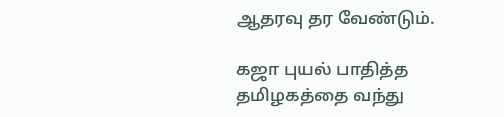ஆதரவு தர வேண்டும்.

கஜா புயல் பாதித்த தமிழகத்தை வந்து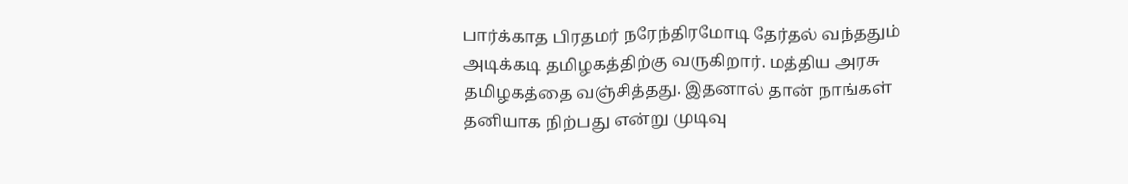பார்க்காத பிரதமர் நரேந்திரமோடி தேர்தல் வந்ததும் அடிக்கடி தமிழகத்திற்கு வருகிறார். மத்திய அரசு தமிழகத்தை வஞ்சித்தது. இதனால் தான் நாங்கள் தனியாக நிற்பது என்று முடிவு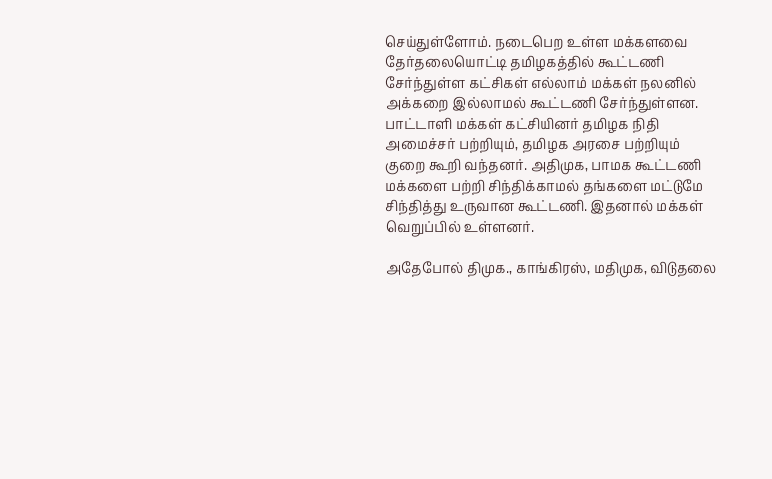செய்துள்ளோம். நடைபெற உள்ள மக்களவை தேர்தலையொட்டி தமிழகத்தில் கூட்டணி சேர்ந்துள்ள கட்சிகள் எல்லாம் மக்கள் நலனில் அக்கறை இல்லாமல் கூட்டணி சேர்ந்துள்ளன. பாட்டாளி மக்கள் கட்சியினர் தமிழக நிதி அமைச்சர் பற்றியும், தமிழக அரசை பற்றியும் குறை கூறி வந்தனர். அதிமுக, பாமக கூட்டணி மக்களை பற்றி சிந்திக்காமல் தங்களை மட்டுமே சிந்தித்து உருவான கூட்டணி. இதனால் மக்கள் வெறுப்பில் உள்ளனர்.

அதேபோல் திமுக., காங்கிரஸ், மதிமுக, விடுதலை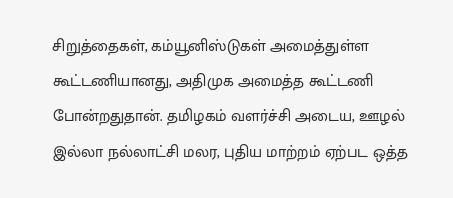சிறுத்தைகள், கம்யூனிஸ்டுகள் அமைத்துள்ள கூட்டணியானது, அதிமுக அமைத்த கூட்டணி போன்றதுதான். தமிழகம் வளர்ச்சி அடைய, ஊழல் இல்லா நல்லாட்சி மலர, புதிய மாற்றம் ஏற்பட ஒத்த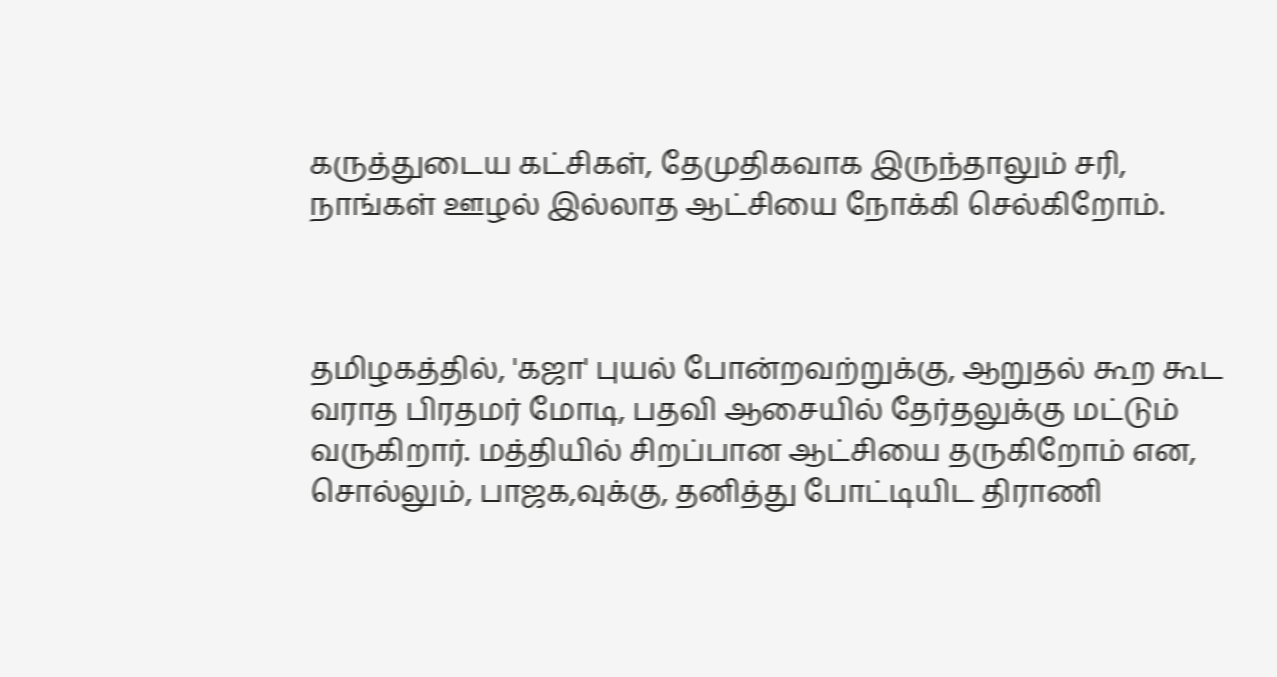கருத்துடைய கட்சிகள், தேமுதிகவாக இருந்தாலும் சரி, நாங்கள் ஊழல் இல்லாத ஆட்சியை நோக்கி செல்கிறோம்.



தமிழகத்தில், 'கஜா' புயல் போன்றவற்றுக்கு, ஆறுதல் கூற கூட வராத பிரதமர் மோடி, பதவி ஆசையில் தேர்தலுக்கு மட்டும் வருகிறார். மத்தியில் சிறப்பான ஆட்சியை தருகிறோம் என, சொல்லும், பாஜக,வுக்கு, தனித்து போட்டியிட திராணி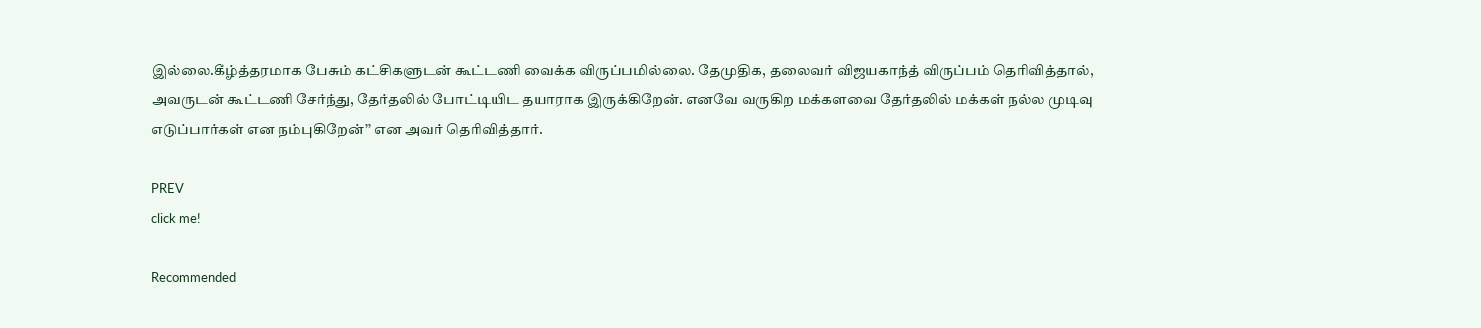இல்லை.கீழ்த்தரமாக பேசும் கட்சிகளுடன் கூட்டணி வைக்க விருப்பமில்லை. தேமுதிக, தலைவர் விஜயகாந்த் விருப்பம் தெரிவித்தால், அவருடன் கூட்டணி சேர்ந்து, தேர்தலில் போட்டியிட தயாராக இருக்கிறேன். எனவே வருகிற மக்களவை தேர்தலில் மக்கள் நல்ல முடிவு எடுப்பார்கள் என நம்புகிறேன்’’ என அவர் தெரிவித்தார்.

PREV
click me!

Recommended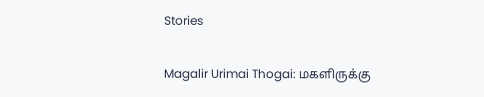Stories

Magalir Urimai Thogai: மகளிருக்கு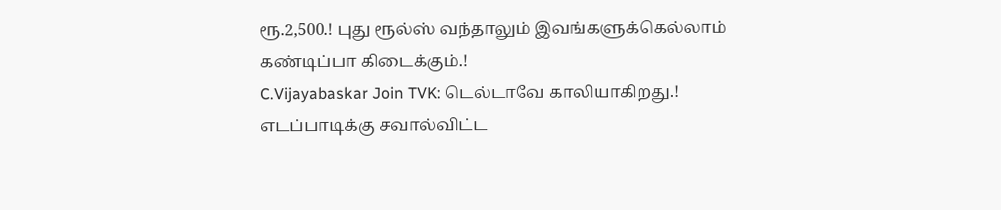ரூ.2,500.! புது ரூல்ஸ் வந்தாலும் இவங்களுக்கெல்லாம் கண்டிப்பா கிடைக்கும்.!
C.Vijayabaskar Join TVK: டெல்டாவே காலியாகிறது.! எடப்பாடிக்கு சவால்விட்ட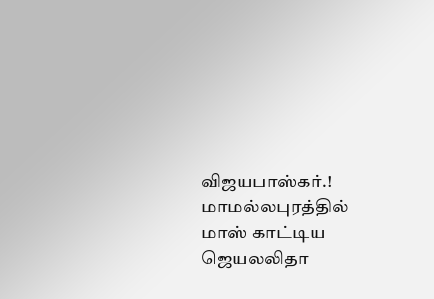விஜயபாஸ்கர்.! மாமல்லபுரத்தில் மாஸ் காட்டிய ஜெயலலிதா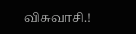விசுவாசி.!